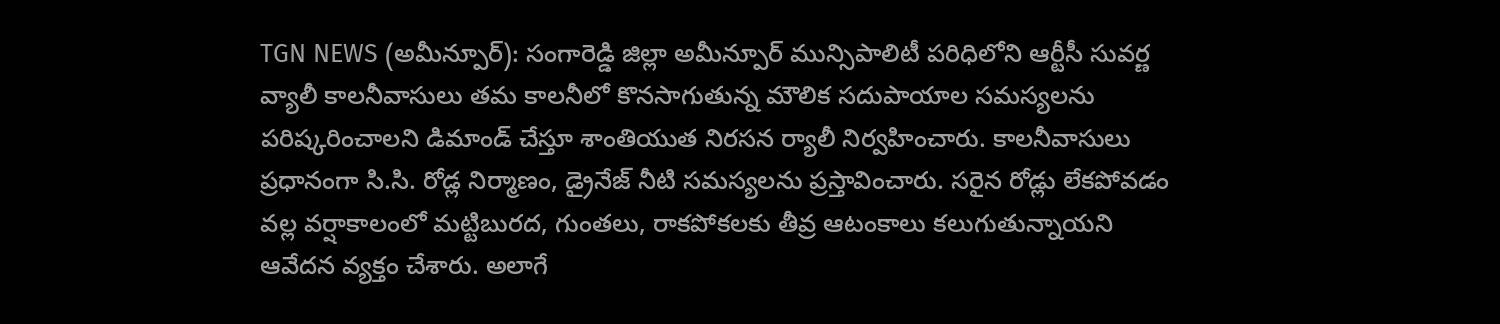TGN NEWS (అమీన్పూర్): సంగారెడ్డి జిల్లా అమీన్పూర్ మున్సిపాలిటీ పరిధిలోని ఆర్టీసీ సువర్ణ వ్యాలీ కాలనీవాసులు తమ కాలనీలో కొనసాగుతున్న మౌలిక సదుపాయాల సమస్యలను పరిష్కరించాలని డిమాండ్ చేస్తూ శాంతియుత నిరసన ర్యాలీ నిర్వహించారు. కాలనీవాసులు ప్రధానంగా సి.సి. రోడ్ల నిర్మాణం, డ్రైనేజ్ నీటి సమస్యలను ప్రస్తావించారు. సరైన రోడ్లు లేకపోవడం వల్ల వర్షాకాలంలో మట్టిబురద, గుంతలు, రాకపోకలకు తీవ్ర ఆటంకాలు కలుగుతున్నాయని ఆవేదన వ్యక్తం చేశారు. అలాగే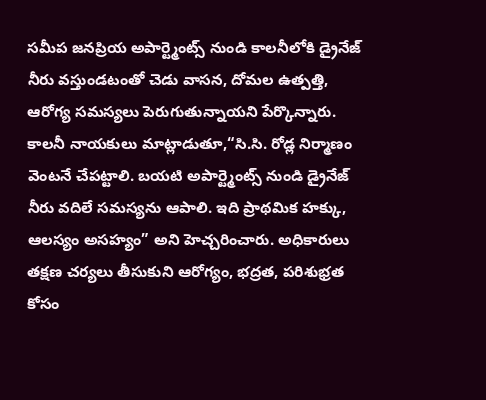సమీప జనప్రియ అపార్ట్మెంట్స్ నుండి కాలనీలోకి డ్రైనేజ్ నీరు వస్తుండటంతో చెడు వాసన, దోమల ఉత్పత్తి, ఆరోగ్య సమస్యలు పెరుగుతున్నాయని పేర్కొన్నారు. కాలనీ నాయకులు మాట్లాడుతూ,“సి.సి. రోడ్ల నిర్మాణం వెంటనే చేపట్టాలి. బయటి అపార్ట్మెంట్స్ నుండి డ్రైనేజ్ నీరు వదిలే సమస్యను ఆపాలి. ఇది ప్రాథమిక హక్కు, ఆలస్యం అసహ్యం” అని హెచ్చరించారు. అధికారులు తక్షణ చర్యలు తీసుకుని ఆరోగ్యం, భద్రత, పరిశుభ్రత కోసం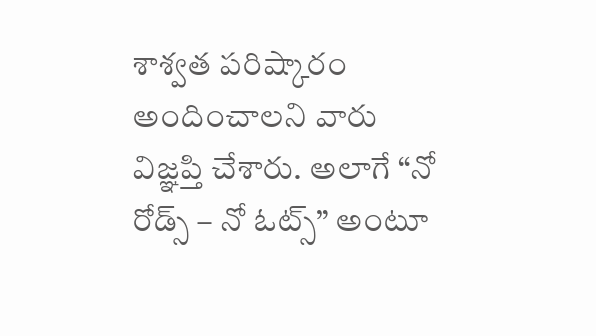శాశ్వత పరిష్కారం అందించాలని వారు విజ్ఞప్తి చేశారు. అలాగే “నో రోడ్స్ – నో ఓట్స్” అంటూ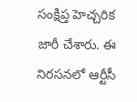సంక్షిప్త హెచ్చరిక జారీ చేశారు. ఈ నిరసనలో ఆర్టీసీ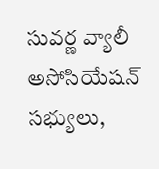సువర్ణ వ్యాలీ అసోసియేషన్ సభ్యులు,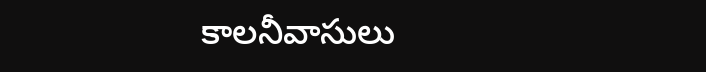కాలనీవాసులు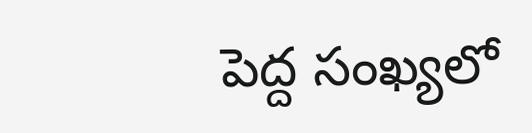పెద్ద సంఖ్యలో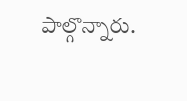పాల్గొన్నారు.